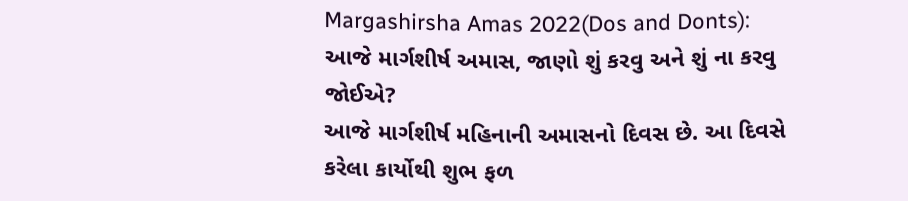Margashirsha Amas 2022(Dos and Donts): આજે માર્ગશીર્ષ અમાસ, જાણો શું કરવુ અને શું ના કરવુ જોઈએ?
આજે માર્ગશીર્ષ મહિનાની અમાસનો દિવસ છે. આ દિવસે કરેલા કાર્યોથી શુભ ફળ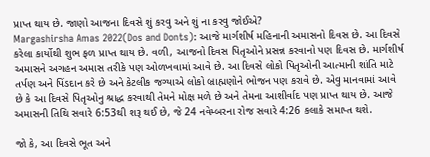પ્રાપ્ત થાય છે. જાણો આજના દિવસે શું કરવુ અને શું ના કરવુ જોઈએ?
Margashirsha Amas 2022(Dos and Donts): આજે માર્ગશીર્ષ મહિનાની અમાસનો દિવસ છે. આ દિવસે કરેલા કાર્યોથી શુભ ફળ પ્રાપ્ત થાય છે. વળી, આજનો દિવસ પિતૃઓને પ્રસન્ન કરવાનો પણ દિવસ છે. માર્ગશીર્ષ અમાસને અગહન અમાસ તરીકે પણ ઓળખવામાં આવે છે. આ દિવસે લોકો પિતૃઓની આત્માની શાંતિ માટે તર્પણ અને પિંડદાન કરે છે અને કેટલીક જગ્યાએ લોકો બ્રાહ્મણોને ભોજન પણ કરાવે છે. એવુ માનવામાં આવે છે કે આ દિવસે પિતૃઓનુ શ્રાદ્ધ કરવાથી તેમને મોક્ષ મળે છે અને તેમના આશીર્વાદ પણ પ્રાપ્ત થાય છે. આજે અમાસની તિથિ સવારે 6:53થી શરૂ થઈ છે, જે 24 નવેમ્બરના રોજ સવારે 4:26 કલાકે સમાપ્ત થશે.

જો કે, આ દિવસે ભૂત અને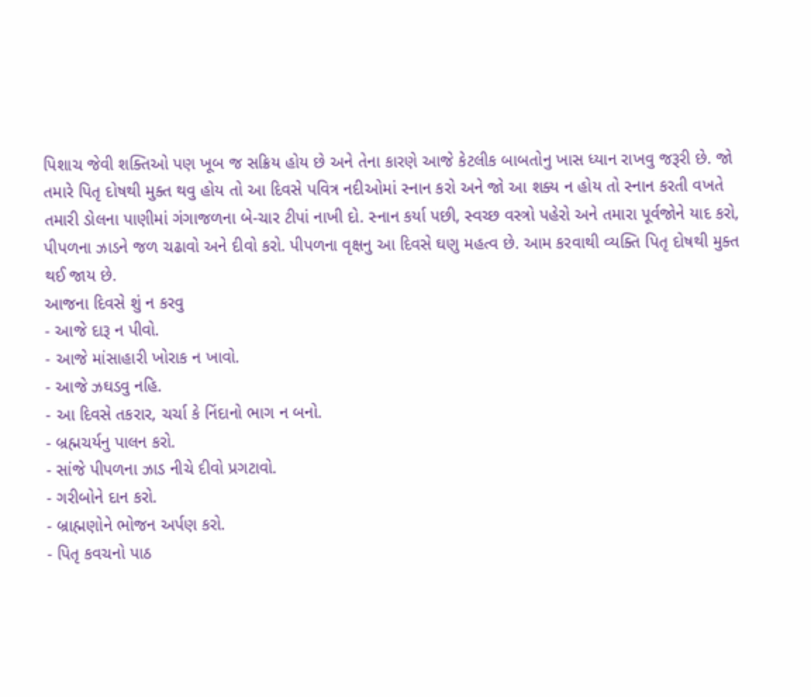પિશાચ જેવી શક્તિઓ પણ ખૂબ જ સક્રિય હોય છે અને તેના કારણે આજે કેટલીક બાબતોનુ ખાસ ધ્યાન રાખવુ જરૂરી છે. જો તમારે પિતૃ દોષથી મુક્ત થવુ હોય તો આ દિવસે પવિત્ર નદીઓમાં સ્નાન કરો અને જો આ શક્ય ન હોય તો સ્નાન કરતી વખતે તમારી ડોલના પાણીમાં ગંગાજળના બે-ચાર ટીપાં નાખી દો. સ્નાન કર્યા પછી, સ્વચ્છ વસ્ત્રો પહેરો અને તમારા પૂર્વજોને યાદ કરો, પીપળના ઝાડને જળ ચઢાવો અને દીવો કરો. પીપળના વૃક્ષનુ આ દિવસે ઘણુ મહત્વ છે. આમ કરવાથી વ્યક્તિ પિતૃ દોષથી મુક્ત થઈ જાય છે.
આજના દિવસે શું ન કરવુ
- આજે દારૂ ન પીવો.
- આજે માંસાહારી ખોરાક ન ખાવો.
- આજે ઝઘડવુ નહિ.
- આ દિવસે તકરાર, ચર્ચા કે નિંદાનો ભાગ ન બનો.
- બ્રહ્મચર્યનુ પાલન કરો.
- સાંજે પીપળના ઝાડ નીચે દીવો પ્રગટાવો.
- ગરીબોને દાન કરો.
- બ્રાહ્મણોને ભોજન અર્પણ કરો.
- પિતૃ કવચનો પાઠ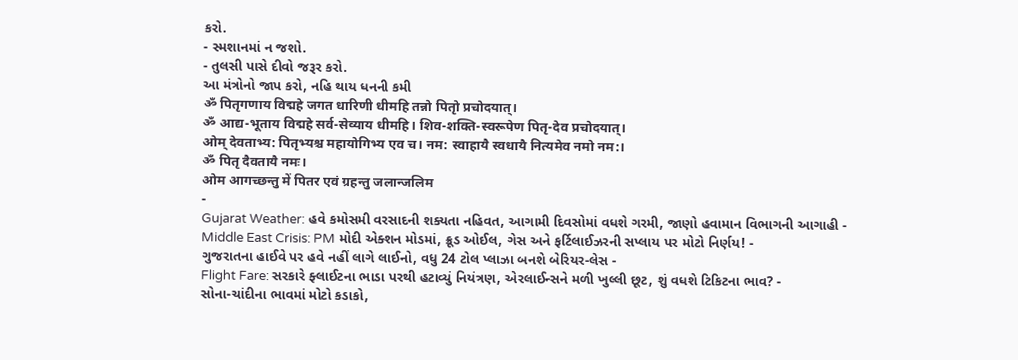કરો.
- સ્મશાનમાં ન જશો.
- તુલસી પાસે દીવો જરૂર કરો.
આ મંત્રોનો જાપ કરો, નહિ થાય ધનની કમી
ॐ पितृगणाय विद्महे जगत धारिणी धीमहि तन्नो पितृो प्रचोदयात्।
ॐ आद्य-भूताय विद्महे सर्व-सेव्याय धीमहि। शिव-शक्ति-स्वरूपेण पितृ-देव प्रचोदयात्।
ओम् देवताभ्य: पितृभ्यश्च महायोगिभ्य एव च। नम: स्वाहायै स्वधायै नित्यमेव नमो नम:।
ॐ पितृ दैवतायै नमः।
ओम आगच्छन्तु में पितर एवं ग्रहन्तु जलान्जलिम
-
Gujarat Weather: હવે કમોસમી વરસાદની શક્યતા નહિવત, આગામી દિવસોમાં વધશે ગરમી, જાણો હવામાન વિભાગની આગાહી -
Middle East Crisis: PM મોદી એક્શન મોડમાં, ક્રૂડ ઓઈલ, ગેસ અને ફર્ટિલાઈઝરની સપ્લાય પર મોટો નિર્ણય! -
ગુજરાતના હાઈવે પર હવે નહીં લાગે લાઈનો, વધુ 24 ટોલ પ્લાઝા બનશે બેરિયર-લેસ -
Flight Fare: સરકારે ફ્લાઈટના ભાડા પરથી હટાવ્યું નિયંત્રણ, એરલાઈન્સને મળી ખુલ્લી છૂટ, શું વધશે ટિકિટના ભાવ? -
સોના-ચાંદીના ભાવમાં મોટો કડાકો,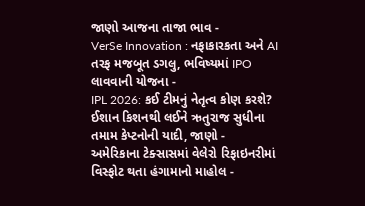જાણો આજના તાજા ભાવ -
VerSe Innovation : નફાકારકતા અને AI તરફ મજબૂત ડગલુ, ભવિષ્યમાં IPO લાવવાની યોજના -
IPL 2026: કઈ ટીમનું નેતૃત્વ કોણ કરશે? ઈશાન કિશનથી લઈને ઋતુરાજ સુધીના તમામ કેપ્ટનોની યાદી, જાણો -
અમેરિકાના ટેક્સાસમાં વેલેરો રિફાઇનરીમાં વિસ્ફોટ થતા હંગામાનો માહોલ -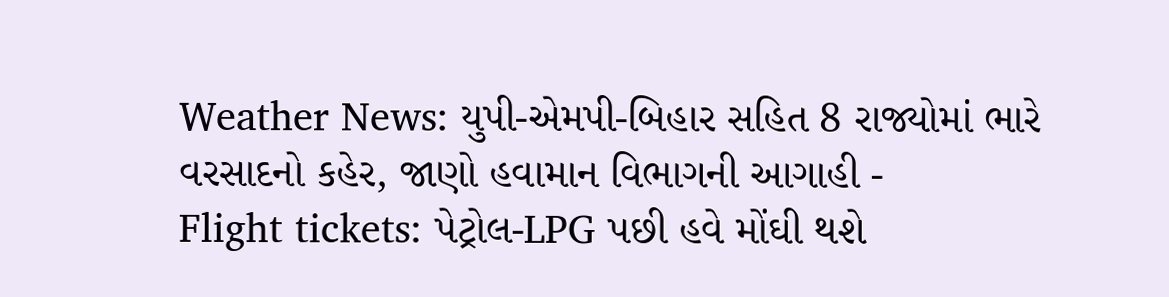Weather News: યુપી-એમપી-બિહાર સહિત 8 રાજ્યોમાં ભારે વરસાદનો કહેર, જાણો હવામાન વિભાગની આગાહી -
Flight tickets: પેટ્રોલ-LPG પછી હવે મોંઘી થશે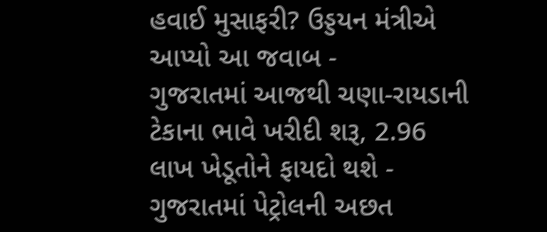હવાઈ મુસાફરી? ઉડ્ડયન મંત્રીએ આપ્યો આ જવાબ -
ગુજરાતમાં આજથી ચણા-રાયડાની ટેકાના ભાવે ખરીદી શરૂ, 2.96 લાખ ખેડૂતોને ફાયદો થશે -
ગુજરાતમાં પેટ્રોલની અછત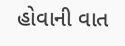હોવાની વાત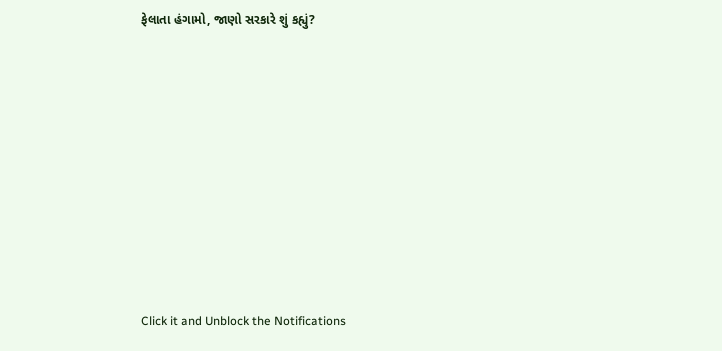ફેલાતા હંગામો, જાણો સરકારે શું કહ્યું?










Click it and Unblock the Notifications